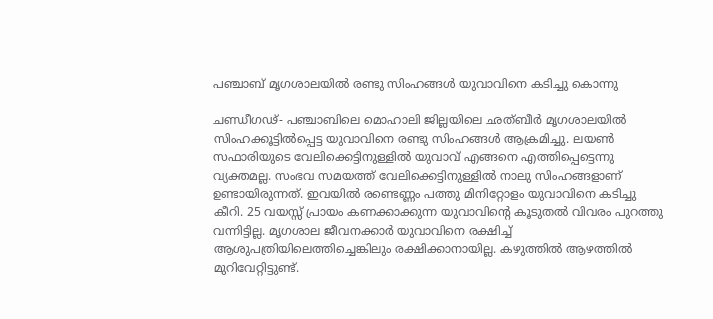പഞ്ചാബ് മൃഗശാലയില്‍ രണ്ടു സിംഹങ്ങള്‍ യുവാവിനെ കടിച്ചു കൊന്നു

ചണ്ഡീഗഢ്- പഞ്ചാബിലെ മൊഹാലി ജില്ലയിലെ ഛത്ബീര്‍ മൃഗശാലയില്‍ സിംഹക്കൂട്ടില്‍പ്പെട്ട യുവാവിനെ രണ്ടു സിംഹങ്ങള്‍ ആക്രമിച്ചു. ലയണ്‍ സഫാരിയുടെ വേലിക്കെട്ടിനുള്ളില്‍ യുവാവ് എങ്ങനെ എത്തിപ്പെട്ടെന്നു വ്യക്തമല്ല. സംഭവ സമയത്ത് വേലിക്കെട്ടിനുള്ളില്‍ നാലു സിംഹങ്ങളാണ് ഉണ്ടായിരുന്നത്. ഇവയില്‍ രണ്ടെണ്ണം പത്തു മിനിറ്റോളം യുവാവിനെ കടിച്ചു കീറി. 25 വയസ്സ് പ്രായം കണക്കാക്കുന്ന യുവാവിന്റെ കൂടുതല്‍ വിവരം പുറത്തു വന്നിട്ടില്ല. മൃഗശാല ജീവനക്കാര്‍ യുവാവിനെ രക്ഷിച്ച് ആശുപത്രിയിലെത്തിച്ചെങ്കിലും രക്ഷിക്കാനായില്ല. കഴുത്തില്‍ ആഴത്തില്‍ മുറിവേറ്റിട്ടുണ്ട്.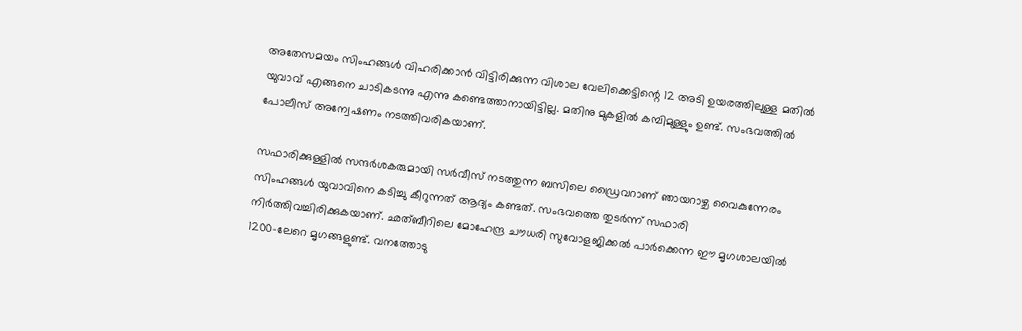അതേസമയം സിംഹങ്ങള്‍ വിഹരിക്കാന്‍ വിട്ടിരിക്കുന്ന വിശാല വേലിക്കെട്ടിന്റെ 12 അടി ഉയരത്തിലുള്ള മതില്‍ യുവാവ് എങ്ങനെ ചാടികടന്നു എന്നു കണ്ടെത്താനായിട്ടില്ല. മതിനു മുകളില്‍ കമ്പിമുള്ളും ഉണ്ട്. സംഭവത്തില്‍ പോലീസ് അന്വേഷണം നടത്തിവരികയാണ്.

സഫാരിക്കുള്ളില്‍ സന്ദര്‍ശകരുമായി സര്‍വീസ് നടത്തുന്ന ബസിലെ ഡ്രൈവറാണ് ഞായറാഴ്ച വൈകുന്നേരം സിംഹങ്ങള്‍ യുവാവിനെ കടിച്ചു കീറുന്നത് ആദ്യം കണ്ടത്. സംഭവത്തെ തുടര്‍ന്ന് സഫാരി നിര്‍ത്തിവച്ചിരിക്കുകയാണ്. ഛത്ബീറിലെ മോഹേന്ദ്ര ചൗധരി സുവോളജിക്കല്‍ പാര്‍ക്കെന്ന ഈ മൃഗശാലയില്‍ 1200-ലേറെ മൃഗങ്ങളുണ്ട്. വനത്തോടു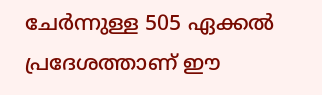ചേര്‍ന്നുള്ള 505 ഏക്കല്‍ പ്രദേശത്താണ് ഈ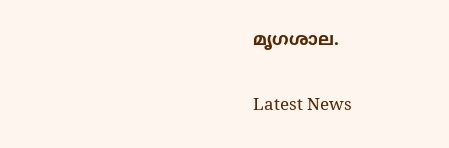മൃഗശാല.

Latest News